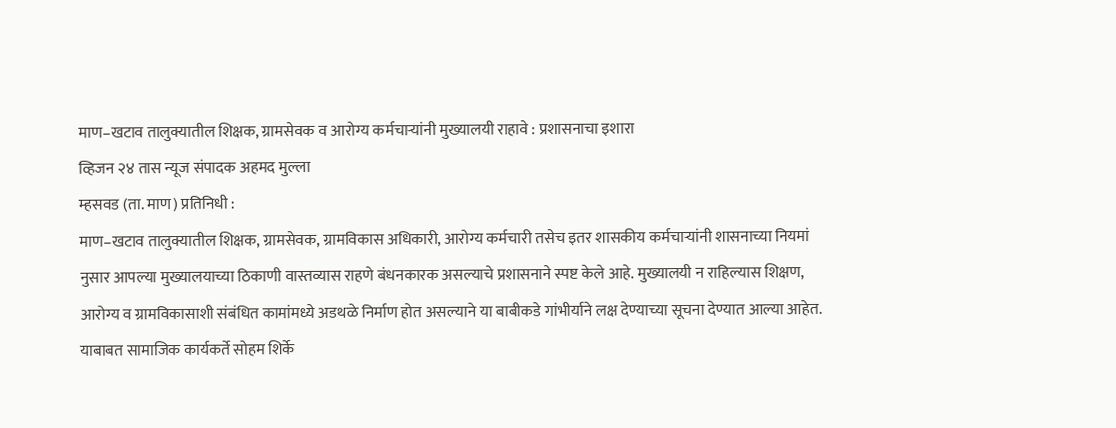माण–खटाव तालुक्यातील शिक्षक, ग्रामसेवक व आरोग्य कर्मचाऱ्यांनी मुख्यालयी राहावे : प्रशासनाचा इशारा
व्हिजन २४ तास न्यूज संपादक अहमद मुल्ला
म्हसवड (ता. माण) प्रतिनिधी :
माण–खटाव तालुक्यातील शिक्षक, ग्रामसेवक, ग्रामविकास अधिकारी, आरोग्य कर्मचारी तसेच इतर शासकीय कर्मचाऱ्यांनी शासनाच्या नियमां नुसार आपल्या मुख्यालयाच्या ठिकाणी वास्तव्यास राहणे बंधनकारक असल्याचे प्रशासनाने स्पष्ट केले आहे. मुख्यालयी न राहिल्यास शिक्षण, आरोग्य व ग्रामविकासाशी संबंधित कामांमध्ये अडथळे निर्माण होत असल्याने या बाबीकडे गांभीर्याने लक्ष देण्याच्या सूचना देण्यात आल्या आहेत.
याबाबत सामाजिक कार्यकर्ते सोहम शिर्के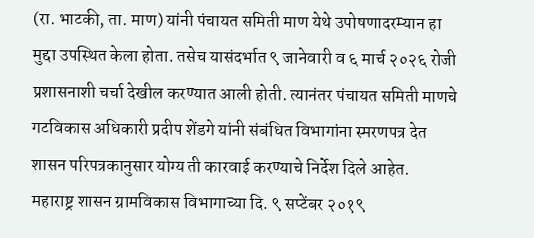(रा. भाटकी, ता. माण) यांनी पंचायत समिती माण येथे उपोषणादरम्यान हा मुद्दा उपस्थित केला होता. तसेच यासंदर्भात ९ जानेवारी व ६ मार्च २०२६ रोजी प्रशासनाशी चर्चा देखील करण्यात आली होती. त्यानंतर पंचायत समिती माणचे गटविकास अधिकारी प्रदीप शेंडगे यांनी संबंधित विभागांना स्मरणपत्र देत शासन परिपत्रकानुसार योग्य ती कारवाई करण्याचे निर्देश दिले आहेत.
महाराष्ट्र शासन ग्रामविकास विभागाच्या दि. ९ सप्टेंबर २०१९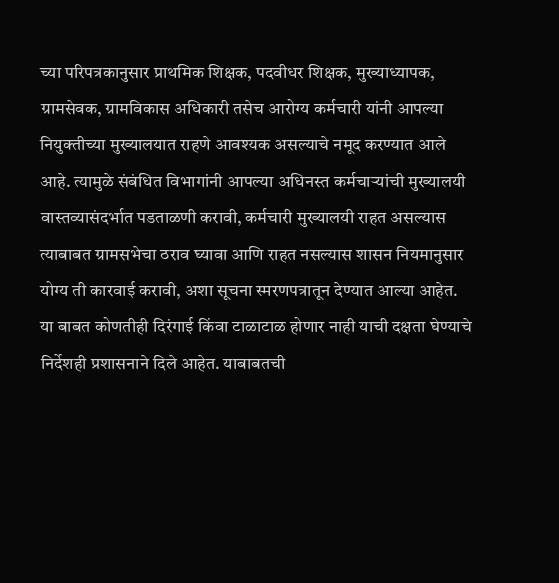च्या परिपत्रकानुसार प्राथमिक शिक्षक, पदवीधर शिक्षक, मुख्याध्यापक, ग्रामसेवक, ग्रामविकास अधिकारी तसेच आरोग्य कर्मचारी यांनी आपल्या नियुक्तीच्या मुख्यालयात राहणे आवश्यक असल्याचे नमूद करण्यात आले आहे. त्यामुळे संबंधित विभागांनी आपल्या अधिनस्त कर्मचाऱ्यांची मुख्यालयी वास्तव्यासंदर्भात पडताळणी करावी, कर्मचारी मुख्यालयी राहत असल्यास त्याबाबत ग्रामसभेचा ठराव घ्यावा आणि राहत नसल्यास शासन नियमानुसार योग्य ती कारवाई करावी, अशा सूचना स्मरणपत्रातून देण्यात आल्या आहेत.
या बाबत कोणतीही दिरंगाई किंवा टाळाटाळ होणार नाही याची दक्षता घेण्याचे निर्देशही प्रशासनाने दिले आहेत. याबाबतची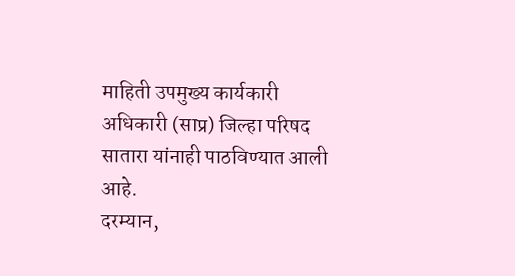माहिती उपमुख्य कार्यकारी अधिकारी (साप्र) जिल्हा परिषद सातारा यांनाही पाठविण्यात आली आहे.
दरम्यान,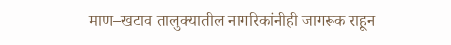माण–खटाव तालुक्यातील नागरिकांनीही जागरूक राहून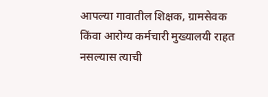आपल्या गावातील शिक्षक, ग्रामसेवक किंवा आरोग्य कर्मचारी मुख्यालयी राहत नसल्यास त्याची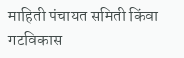माहिती पंचायत समिती किंवा गटविकास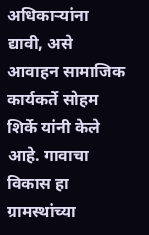अधिकाऱ्यांना द्यावी, असे आवाहन सामाजिक कार्यकर्ते सोहम शिर्के यांनी केले आहे. गावाचा विकास हा ग्रामस्थांच्या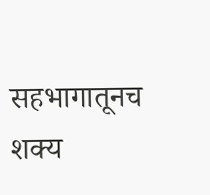सहभागातूनच शक्य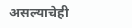असल्याचेही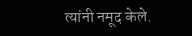त्यांनी नमूद केले.